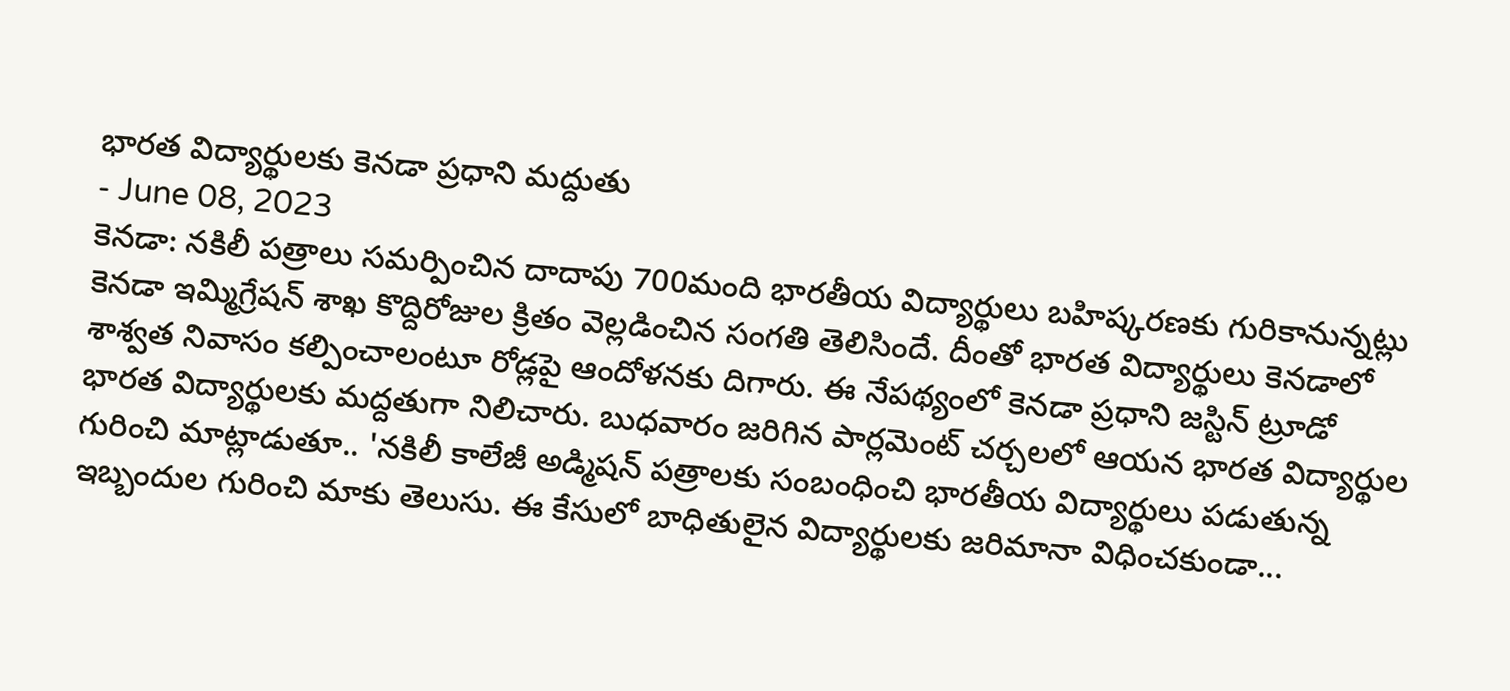భారత విద్యార్థులకు కెనడా ప్రధాని మద్దుతు
- June 08, 2023
కెనడా: నకిలీ పత్రాలు సమర్పించిన దాదాపు 700మంది భారతీయ విద్యార్థులు బహిష్కరణకు గురికానున్నట్లు కెనడా ఇమ్మిగ్రేషన్ శాఖ కొద్దిరోజుల క్రితం వెల్లడించిన సంగతి తెలిసిందే. దీంతో భారత విద్యార్థులు కెనడాలో శాశ్వత నివాసం కల్పించాలంటూ రోడ్లపై ఆందోళనకు దిగారు. ఈ నేపథ్యంలో కెనడా ప్రధాని జస్టిన్ ట్రూడో భారత విద్యార్థులకు మద్దతుగా నిలిచారు. బుధవారం జరిగిన పార్లమెంట్ చర్చలలో ఆయన భారత విద్యార్థుల గురించి మాట్లాడుతూ.. 'నకిలీ కాలేజీ అడ్మిషన్ పత్రాలకు సంబంధించి భారతీయ విద్యార్థులు పడుతున్న ఇబ్బందుల గురించి మాకు తెలుసు. ఈ కేసులో బాధితులైన విద్యార్థులకు జరిమానా విధించకుండా...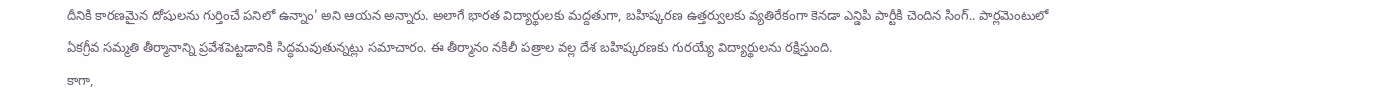దీనికి కారణమైన దోషులను గుర్తించే పనిలో ఉన్నాం' అని ఆయన అన్నారు. అలాగే భారత విద్యార్థులకు మద్దతుగా, బహిష్కరణ ఉత్తర్వులకు వ్యతిరేకంగా కెనడా ఎన్డిపి పార్టీకి చెందిన సింగ్.. పార్లమెంటులో ఏకగ్రీవ సమ్మతి తీర్మానాన్ని ప్రవేశపెట్టడానికి సిద్ధమవుతున్నట్లు సమాచారం. ఈ తీర్మానం నకిలీ పత్రాల వల్ల దేశ బహిష్కరణకు గురయ్యే విద్యార్థులను రక్షిస్తుంది.
కాగా,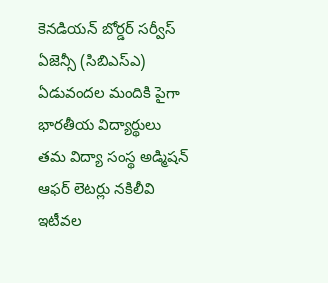కెనడియన్ బోర్డర్ సర్వీస్ ఏజెన్సీ (సిబిఎస్ఎ) ఏడువందల మందికి పైగా భారతీయ విద్యార్థులు తమ విద్యా సంస్థ అడ్మిషన్ ఆఫర్ లెటర్లు నకిలీవి ఇటీవల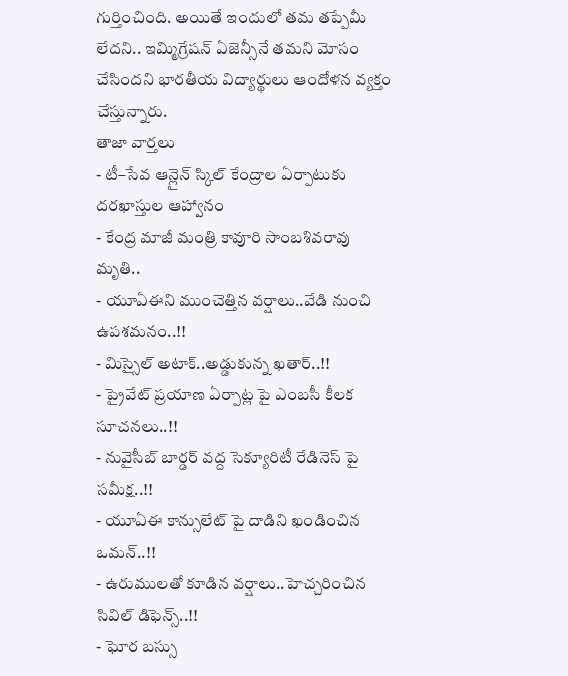గుర్తించింది. అయితే ఇందులో తమ తప్పేమీ లేదని.. ఇమ్మిగ్రేషన్ ఏజెన్సీనే తమని మోసం చేసిందని భారతీయ విద్యార్థులు ఆందోళన వ్యక్తం చేస్తున్నారు.
తాజా వార్తలు
- టీ–సేవ ఆన్లైన్ స్కిల్ కేంద్రాల ఏర్పాటుకు దరఖాస్తుల ఆహ్వానం
- కేంద్ర మాజీ మంత్రి కావూరి సాంబశివరావు మృతి..
- యూఏఈని ముంచెత్తిన వర్షాలు..వేడి నుంచి ఉపశమనం..!!
- మిస్సైల్ అటాక్..అడ్డుకున్న ఖతార్..!!
- ప్రైవేట్ ప్రయాణ ఏర్పాట్ల పై ఎంబసీ కీలక సూచనలు..!!
- నువైసీబ్ బార్డర్ వద్ద సెక్యూరిటీ రేడినెస్ పై సమీక్ష..!!
- యూఏఈ కాన్సులేట్ పై దాడిని ఖండించిన ఒమన్..!!
- ఉరుములతో కూడిన వర్షాలు..హెచ్చరించిన సివిల్ డిఫెన్స్..!!
- ఘోర బస్సు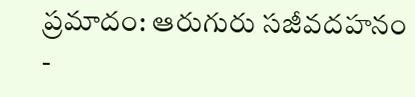ప్రమాదం: ఆరుగురు సజీవదహనం
-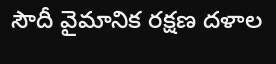సౌదీ వైమానిక రక్షణ దళాల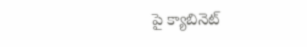పై క్యాబినెట్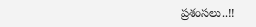ప్రశంసలు..!!